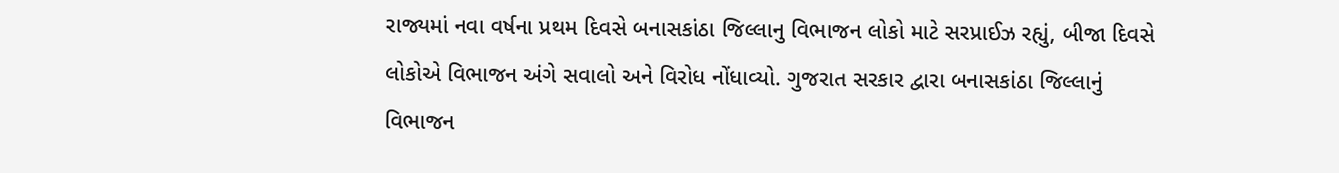રાજ્યમાં નવા વર્ષના પ્રથમ દિવસે બનાસકાંઠા જિલ્લાનુ વિભાજન લોકો માટે સરપ્રાઈઝ રહ્યું, બીજા દિવસે લોકોએ વિભાજન અંગે સવાલો અને વિરોધ નોંધાવ્યો. ગુજરાત સરકાર દ્વારા બનાસકાંઠા જિલ્લાનું વિભાજન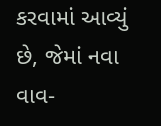કરવામાં આવ્યું છે, જેમાં નવા વાવ-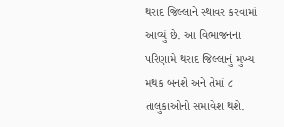થરાદ જિલ્લાને સ્થાવર કરવામાં આવ્યું છે. આ વિભાજનના પરિણામે થરાદ જિલ્લાનું મુખ્ય મથક બનશે અને તેમાં ૮ તાલુકાઓનો સમાવેશ થશે.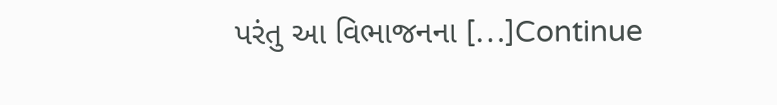પરંતુ આ વિભાજનના […]Continue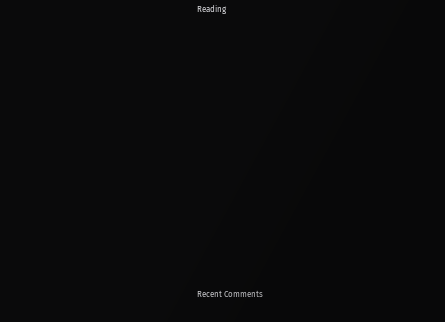Reading


















Recent Comments